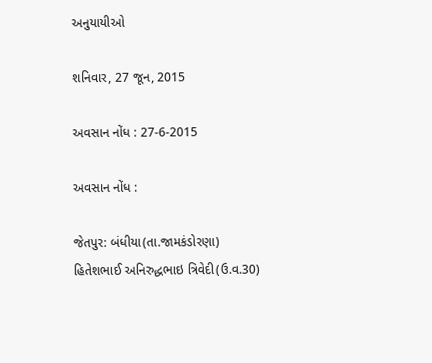અનુયાયીઓ

શનિવાર, 27 જૂન, 2015

અવસાન નોંધ : 27-6-2015

અવસાન નોંધ :

જેતપુર: બંધીયા(તા.જામકંડોરણા) હિતેશભાઈ અનિરુદ્ધભાઇ ત્રિવેદી(ઉ.વ.30)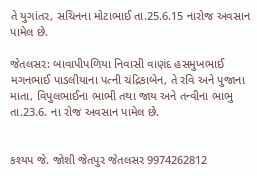તે યુગાંતર, સચિનના મોટાભાઈ તા.25.6.15 નારોજ અવસાન પામેલ છે.

જેતલસર: બાવાપીપળિયા નિવાસી વાણંદ હસમુખભાઈ મગનભાઈ પાડલીયાના પત્ની ચંદ્રિકાબેન, તે રવિ અને પુજાના માતા, વિપુલભાઈના ભાભી તથા જાય અને તન્વીના ભાભુ તા.23.6. ના રોજ અવસાન પામેલ છે.


કશ્યપ જે. જોશી જેતપુર જેતલસર 9974262812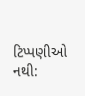ટિપ્પણીઓ નથી: